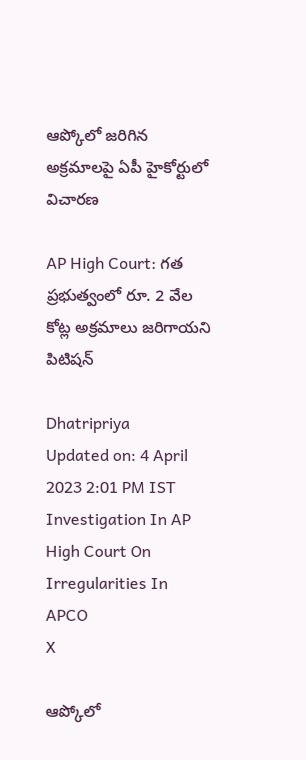ఆప్కోలో జరిగిన అక్రమాలపై ఏపీ హైకోర్టులో విచారణ

AP High Court: గత ప్రభుత్వంలో రూ. 2 వేల కోట్ల అక్రమాలు జరిగాయని పిటిషన్

Dhatripriya
Updated on: 4 April 2023 2:01 PM IST
Investigation In AP High Court On Irregularities In APCO
X

ఆప్కోలో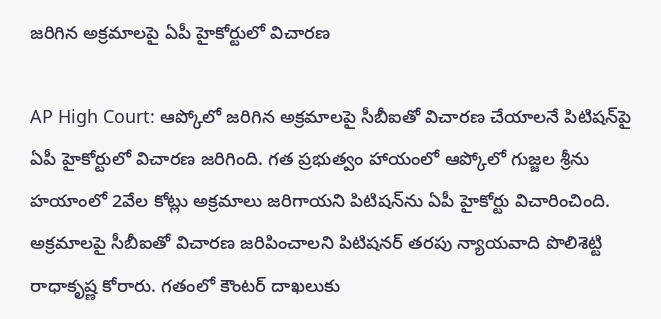జరిగిన అక్రమాలపై ఏపీ హైకోర్టులో విచారణ

AP High Court: ఆప్కోలో జరిగిన అక్రమాలపై సీబీఐతో విచారణ చేయాలనే పిటిషన్‌పై ఏపీ హైకోర్టులో విచారణ జరిగింది. గత ప్రభుత్వం హాయంలో ఆప్కోలో గుజ్జల శ్రీను హయాంలో 2వేల కోట్లు అక్రమాలు జరిగాయని పిటిషన్‌ను ఏపీ హైకోర్టు విచారించింది. అక్రమాలపై సీబీఐతో విచారణ జరిపించాలని పిటిషనర్ తరపు న్యాయవాది పొలిశెట్టి రాధాకృష్ణ కోరారు. గతంలో కౌంటర్ దాఖలుకు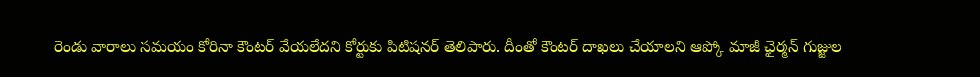రెండు వారాలు సమయం కోరినా కౌంటర్ వేయలేదని కోర్టుకు పిటిషనర్ తెలిపారు. దీంతో కౌంటర్ దాఖలు చేయాలని ఆప్కో మాజీ ఛైర్మన్ గుజ్జుల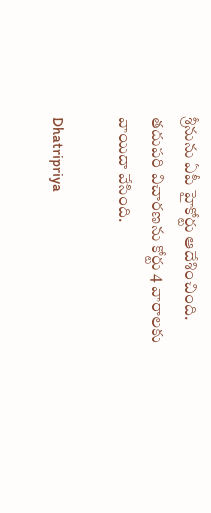శ్రీనును ఏపీ హైకోర్టు ఆదేశించింది. తదుపరి విచారణను కోర్టు 4 వారాలకు వాయిదా వేసింది.

Dhatripriya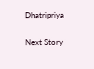Dhatripriya

Next Story